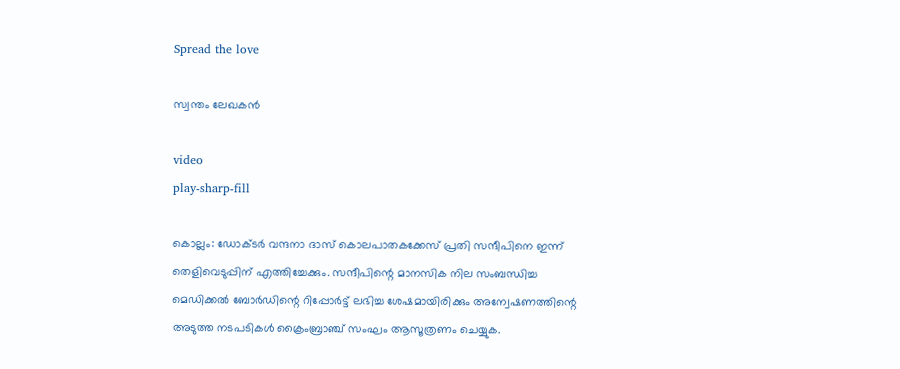Spread the love

സ്വന്തം ലേഖകൻ

video
play-sharp-fill

കൊല്ലം: ഡോക്ടര്‍ വന്ദനാ ദാസ് കൊലപാതകക്കേസ് പ്രതി സന്ദീപിനെ ഇന്ന് തെളിവെടുപ്പിന് എത്തിച്ചേക്കും. സന്ദീപിന്റെ മാനസിക നില സംബന്ധിച്ച മെഡിക്കല്‍ ബോര്‍ഡിന്റെ റിപ്പോര്‍ട്ട് ലഭിച്ച ശേഷമായിരിക്കും അന്വേഷണത്തിന്റെ അടുത്ത നടപടികള്‍ ക്രൈംബ്രാഞ്ച് സംഘം ആസൂത്രണം ചെയ്യുക.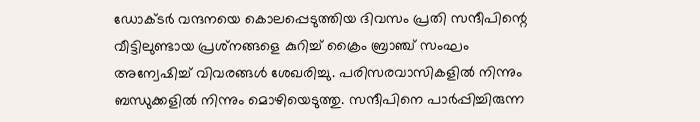ഡോക്ടര്‍ വന്ദനയെ കൊലപ്പെടുത്തിയ ദിവസം പ്രതി സന്ദീപിന്റെ വീട്ടിലുണ്ടായ പ്രശ്‌നങ്ങളെ കുറിച്ച്‌ ക്രൈം ബ്രാഞ്ച് സംഘം അന്വേഷിച്ച്‌ വിവരങ്ങള്‍ ശേഖരിച്ചു. പരിസരവാസികളില്‍ നിന്നും ബന്ധുക്കളില്‍ നിന്നും മൊഴിയെടുത്തു. സന്ദീപിനെ പാര്‍പ്പിച്ചിരുന്ന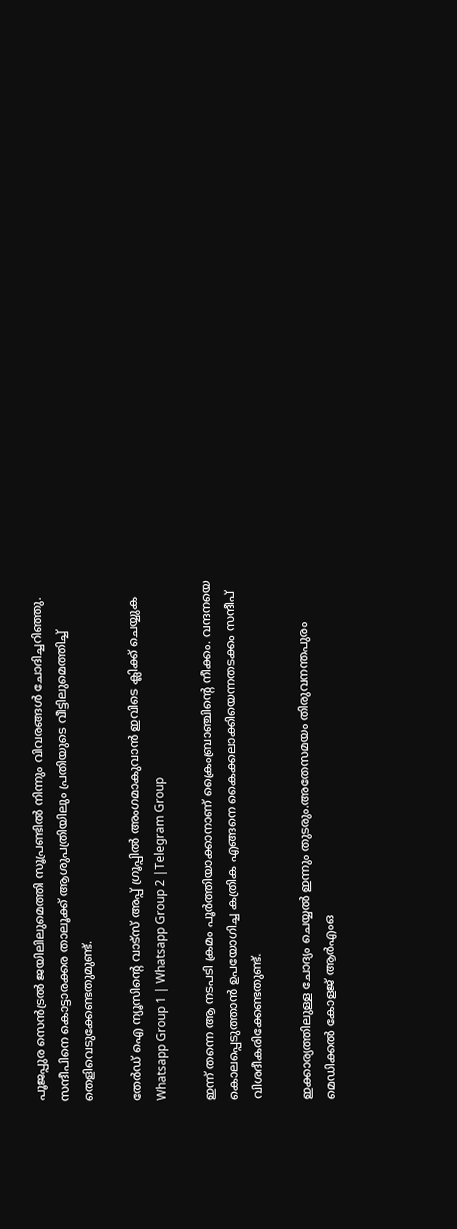പൂജപ്പുര സെന്‍ട്രല്‍ ജയിലിലുമെത്തി സൂപ്രണ്ടില്‍ നിന്നും വിവരങ്ങള്‍ ചോദിച്ചറിഞ്ഞു. സന്ദീപിനെ കൊട്ടാരക്കര താലൂക്ക് ആശുപത്രിയിലും പ്രതിയുടെ വീട്ടിലുമെത്തിച്ച്‌ തെളിവെടുക്കേണ്ടതുമുണ്ട്.

തേർഡ് ഐ ന്യൂസിന്റെ വാട്സ് അപ്പ് ഗ്രൂപ്പിൽ അംഗമാകുവാൻ ഇവിടെ ക്ലിക്ക് ചെയ്യുക
Whatsapp Group 1 | Whatsapp Group 2 |Telegram Group

ഇന്ന് തന്നെ ആ നടപടി ക്രമം പൂര്‍ത്തിയാക്കാനാണ് ക്രൈംബ്രാഞ്ചിന്റെ നീക്കം. വന്ദനയെ കൊലപ്പെടുത്താന്‍ ഉപയോഗിച്ച കത്രിക എങ്ങനെ കൈക്കലാക്കിയെന്നതടക്കം സന്ദീപ് വിശദീകരിക്കേണ്ടതുണ്ട്.

ഇക്കാര്യത്തിലുള്ള ചോദ്യം ചെയ്യല്‍ ഇന്നും തുടരും.അതേസമയം തിരുവനന്തപുരം മെഡിക്കല്‍ കോളജ് ആര്‍എംഒ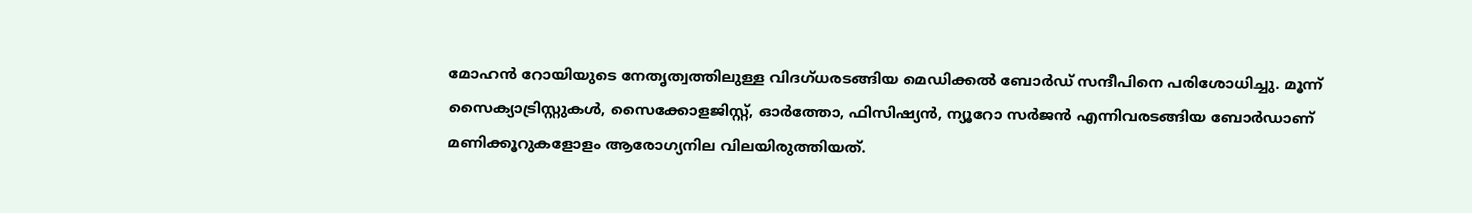മോഹന്‍ റോയിയുടെ നേതൃത്വത്തിലുള്ള വിദഗ്ധരടങ്ങിയ മെഡിക്കല്‍ ബോര്‍ഡ് സന്ദീപിനെ പരിശോധിച്ചു. മൂന്ന് സൈക്യാട്രിസ്റ്റുകള്‍, സൈക്കോളജിസ്റ്റ്, ഓര്‍ത്തോ, ഫിസിഷ്യന്‍, ന്യൂറോ സര്‍ജന്‍ എന്നിവരടങ്ങിയ ബോര്‍ഡാണ് മണിക്കൂറുകളോളം ആരോഗ്യനില വിലയിരുത്തിയത്.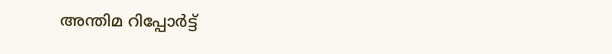അന്തിമ റിപ്പോര്‍ട്ട്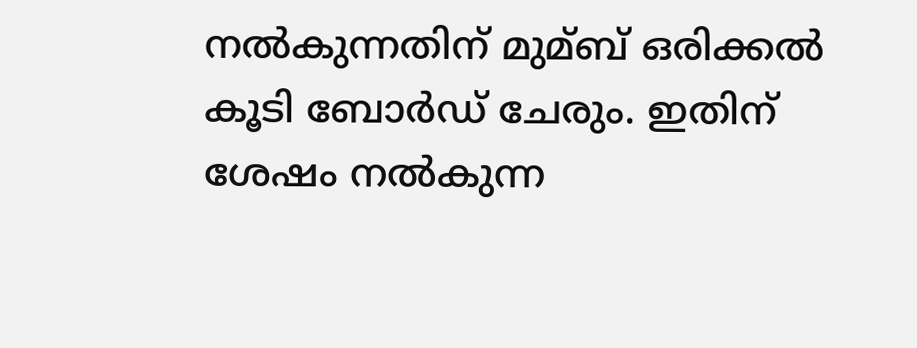നല്‍കുന്നതിന് മുമ്ബ് ഒരിക്കല്‍ കൂടി ബോര്‍ഡ് ചേരും. ഇതിന് ശേഷം നല്‍കുന്ന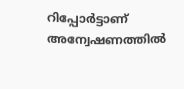റിപ്പോര്‍ട്ടാണ് അന്വേഷണത്തില്‍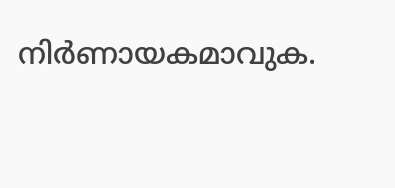നിര്‍ണായകമാവുക.